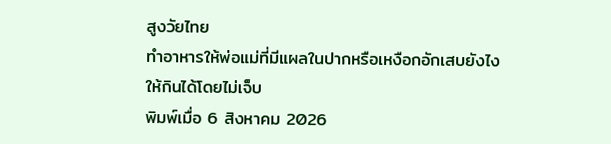สูงวัยไทย
ทำอาหารให้พ่อแม่ที่มีแผลในปากหรือเหงือกอักเสบยังไง ให้กินได้โดยไม่เจ็บ
พิมพ์เมื่อ 6 สิงหาคม 2026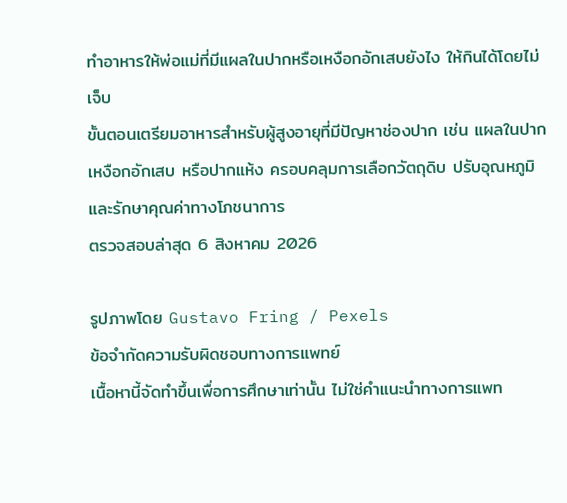ทำอาหารให้พ่อแม่ที่มีแผลในปากหรือเหงือกอักเสบยังไง ให้กินได้โดยไม่เจ็บ
ขั้นตอนเตรียมอาหารสำหรับผู้สูงอายุที่มีปัญหาช่องปาก เช่น แผลในปาก เหงือกอักเสบ หรือปากแห้ง ครอบคลุมการเลือกวัตถุดิบ ปรับอุณหภูมิ และรักษาคุณค่าทางโภชนาการ
ตรวจสอบล่าสุด 6 สิงหาคม 2026

รูปภาพโดย Gustavo Fring / Pexels
ข้อจำกัดความรับผิดชอบทางการแพทย์
เนื้อหานี้จัดทำขึ้นเพื่อการศึกษาเท่านั้น ไม่ใช่คำแนะนำทางการแพท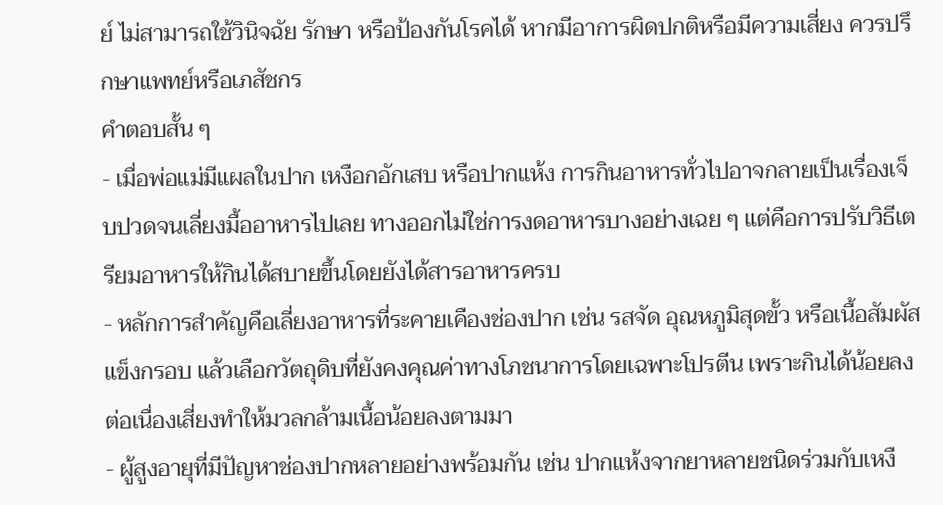ย์ ไม่สามารถใช้วินิจฉัย รักษา หรือป้องกันโรคได้ หากมีอาการผิดปกติหรือมีความเสี่ยง ควรปรึกษาแพทย์หรือเภสัชกร
คำตอบสั้น ๆ
- เมื่อพ่อแม่มีแผลในปาก เหงือกอักเสบ หรือปากแห้ง การกินอาหารทั่วไปอาจกลายเป็นเรื่องเจ็บปวดจนเลี่ยงมื้ออาหารไปเลย ทางออกไม่ใช่การงดอาหารบางอย่างเฉย ๆ แต่คือการปรับวิธีเตรียมอาหารให้กินได้สบายขึ้นโดยยังได้สารอาหารครบ
- หลักการสำคัญคือเลี่ยงอาหารที่ระคายเคืองช่องปาก เช่น รสจัด อุณหภูมิสุดขั้ว หรือเนื้อสัมผัสแข็งกรอบ แล้วเลือกวัตถุดิบที่ยังคงคุณค่าทางโภชนาการโดยเฉพาะโปรตีน เพราะกินได้น้อยลงต่อเนื่องเสี่ยงทำให้มวลกล้ามเนื้อน้อยลงตามมา
- ผู้สูงอายุที่มีปัญหาช่องปากหลายอย่างพร้อมกัน เช่น ปากแห้งจากยาหลายชนิดร่วมกับเหงื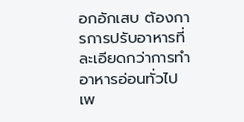อกอักเสบ ต้องการการปรับอาหารที่ละเอียดกว่าการทำอาหารอ่อนทั่วไป เพ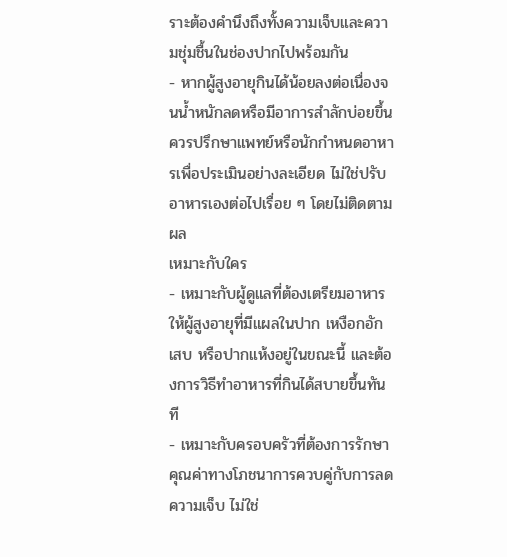ราะต้องคำนึงถึงทั้งความเจ็บและความชุ่มชื้นในช่องปากไปพร้อมกัน
- หากผู้สูงอายุกินได้น้อยลงต่อเนื่องจนน้ำหนักลดหรือมีอาการสำลักบ่อยขึ้น ควรปรึกษาแพทย์หรือนักกำหนดอาหารเพื่อประเมินอย่างละเอียด ไม่ใช่ปรับอาหารเองต่อไปเรื่อย ๆ โดยไม่ติดตามผล
เหมาะกับใคร
- เหมาะกับผู้ดูแลที่ต้องเตรียมอาหารให้ผู้สูงอายุที่มีแผลในปาก เหงือกอักเสบ หรือปากแห้งอยู่ในขณะนี้ และต้องการวิธีทำอาหารที่กินได้สบายขึ้นทันที
- เหมาะกับครอบครัวที่ต้องการรักษาคุณค่าทางโภชนาการควบคู่กับการลดความเจ็บ ไม่ใช่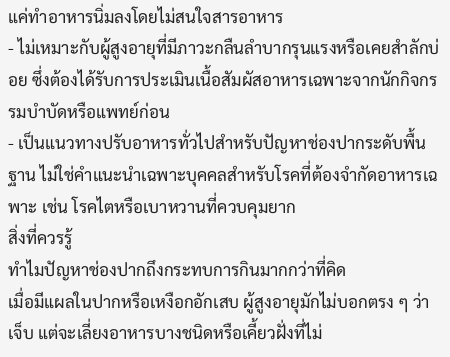แค่ทำอาหารนิ่มลงโดยไม่สนใจสารอาหาร
- ไม่เหมาะกับผู้สูงอายุที่มีภาวะกลืนลำบากรุนแรงหรือเคยสำลักบ่อย ซึ่งต้องได้รับการประเมินเนื้อสัมผัสอาหารเฉพาะจากนักกิจกรรมบำบัดหรือแพทย์ก่อน
- เป็นแนวทางปรับอาหารทั่วไปสำหรับปัญหาช่องปากระดับพื้นฐาน ไม่ใช่คำแนะนำเฉพาะบุคคลสำหรับโรคที่ต้องจำกัดอาหารเฉพาะ เช่น โรคไตหรือเบาหวานที่ควบคุมยาก
สิ่งที่ควรรู้
ทำไมปัญหาช่องปากถึงกระทบการกินมากกว่าที่คิด
เมื่อมีแผลในปากหรือเหงือกอักเสบ ผู้สูงอายุมักไม่บอกตรง ๆ ว่าเจ็บ แต่จะเลี่ยงอาหารบางชนิดหรือเคี้ยวฝั่งที่ไม่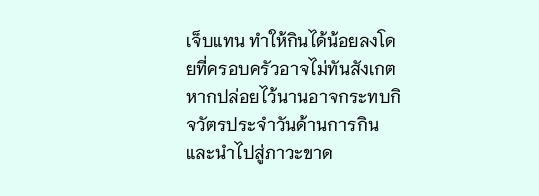เจ็บแทน ทำให้กินได้น้อยลงโดยที่ครอบครัวอาจไม่ทันสังเกต หากปล่อยไว้นานอาจกระทบกิจวัตรประจำวันด้านการกินและนำไปสู่ภาวะขาด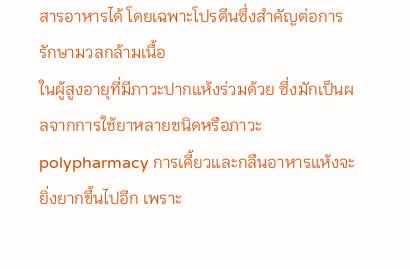สารอาหารได้ โดยเฉพาะโปรตีนซึ่งสำคัญต่อการรักษามวลกล้ามเนื้อ
ในผู้สูงอายุที่มีภาวะปากแห้งร่วมด้วย ซึ่งมักเป็นผลจากการใช้ยาหลายชนิดหรือภาวะ polypharmacy การเคี้ยวและกลืนอาหารแห้งจะยิ่งยากขึ้นไปอีก เพราะ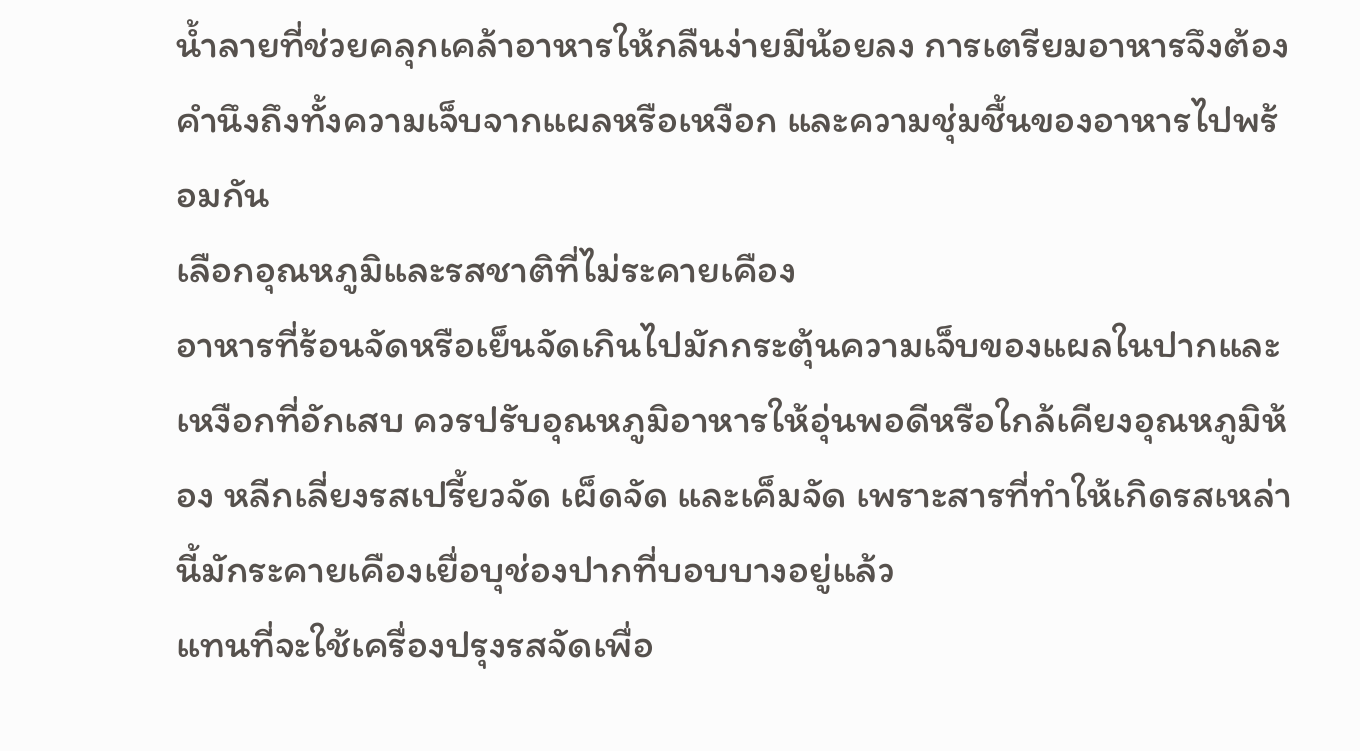น้ำลายที่ช่วยคลุกเคล้าอาหารให้กลืนง่ายมีน้อยลง การเตรียมอาหารจึงต้องคำนึงถึงทั้งความเจ็บจากแผลหรือเหงือก และความชุ่มชื้นของอาหารไปพร้อมกัน
เลือกอุณหภูมิและรสชาติที่ไม่ระคายเคือง
อาหารที่ร้อนจัดหรือเย็นจัดเกินไปมักกระตุ้นความเจ็บของแผลในปากและเหงือกที่อักเสบ ควรปรับอุณหภูมิอาหารให้อุ่นพอดีหรือใกล้เคียงอุณหภูมิห้อง หลีกเลี่ยงรสเปรี้ยวจัด เผ็ดจัด และเค็มจัด เพราะสารที่ทำให้เกิดรสเหล่านี้มักระคายเคืองเยื่อบุช่องปากที่บอบบางอยู่แล้ว
แทนที่จะใช้เครื่องปรุงรสจัดเพื่อ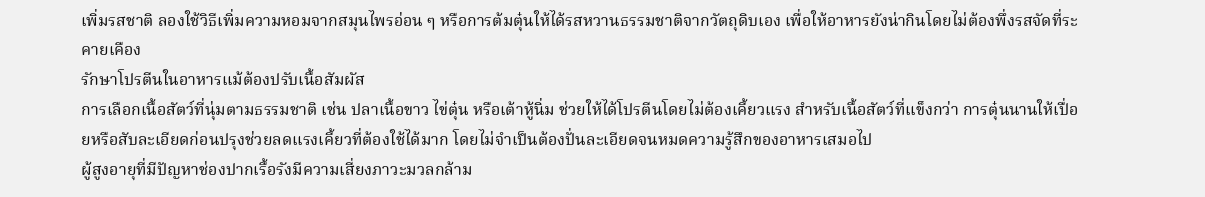เพิ่มรสชาติ ลองใช้วิธีเพิ่มความหอมจากสมุนไพรอ่อน ๆ หรือการต้มตุ๋นให้ได้รสหวานธรรมชาติจากวัตถุดิบเอง เพื่อให้อาหารยังน่ากินโดยไม่ต้องพึ่งรสจัดที่ระคายเคือง
รักษาโปรตีนในอาหารแม้ต้องปรับเนื้อสัมผัส
การเลือกเนื้อสัตว์ที่นุ่มตามธรรมชาติ เช่น ปลาเนื้อขาว ไข่ตุ๋น หรือเต้าหู้นิ่ม ช่วยให้ได้โปรตีนโดยไม่ต้องเคี้ยวแรง สำหรับเนื้อสัตว์ที่แข็งกว่า การตุ๋นนานให้เปื่อยหรือสับละเอียดก่อนปรุงช่วยลดแรงเคี้ยวที่ต้องใช้ได้มาก โดยไม่จำเป็นต้องปั่นละเอียดจนหมดความรู้สึกของอาหารเสมอไป
ผู้สูงอายุที่มีปัญหาช่องปากเรื้อรังมีความเสี่ยงภาวะมวลกล้าม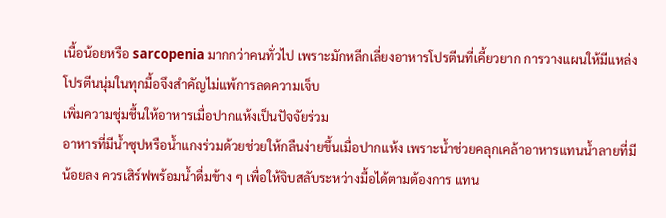เนื้อน้อยหรือ sarcopenia มากกว่าคนทั่วไป เพราะมักหลีกเลี่ยงอาหารโปรตีนที่เคี้ยวยาก การวางแผนให้มีแหล่งโปรตีนนุ่มในทุกมื้อจึงสำคัญไม่แพ้การลดความเจ็บ
เพิ่มความชุ่มชื้นให้อาหารเมื่อปากแห้งเป็นปัจจัยร่วม
อาหารที่มีน้ำซุปหรือน้ำแกงร่วมด้วยช่วยให้กลืนง่ายขึ้นเมื่อปากแห้ง เพราะน้ำช่วยคลุกเคล้าอาหารแทนน้ำลายที่มีน้อยลง ควรเสิร์ฟพร้อมน้ำดื่มข้าง ๆ เพื่อให้จิบสลับระหว่างมื้อได้ตามต้องการ แทน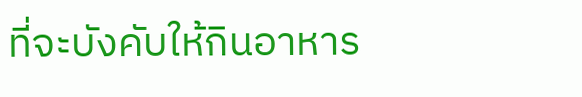ที่จะบังคับให้กินอาหาร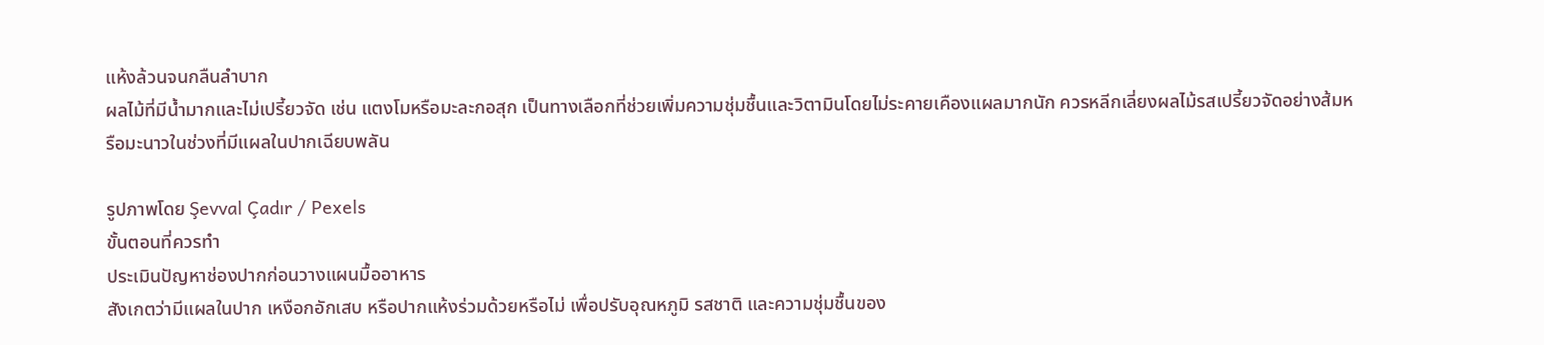แห้งล้วนจนกลืนลำบาก
ผลไม้ที่มีน้ำมากและไม่เปรี้ยวจัด เช่น แตงโมหรือมะละกอสุก เป็นทางเลือกที่ช่วยเพิ่มความชุ่มชื้นและวิตามินโดยไม่ระคายเคืองแผลมากนัก ควรหลีกเลี่ยงผลไม้รสเปรี้ยวจัดอย่างส้มหรือมะนาวในช่วงที่มีแผลในปากเฉียบพลัน

รูปภาพโดย Şevval Çadır / Pexels
ขั้นตอนที่ควรทำ
ประเมินปัญหาช่องปากก่อนวางแผนมื้ออาหาร
สังเกตว่ามีแผลในปาก เหงือกอักเสบ หรือปากแห้งร่วมด้วยหรือไม่ เพื่อปรับอุณหภูมิ รสชาติ และความชุ่มชื้นของ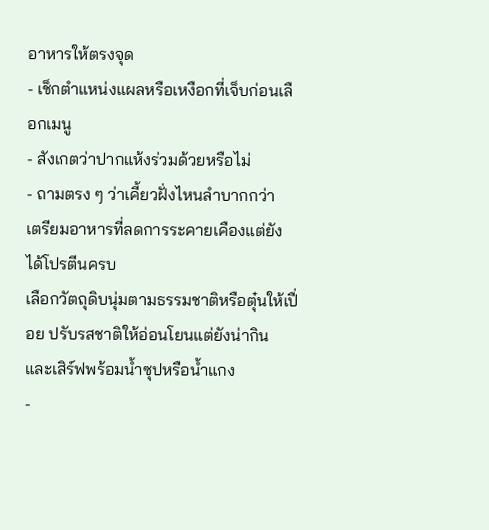อาหารให้ตรงจุด
- เช็กตำแหน่งแผลหรือเหงือกที่เจ็บก่อนเลือกเมนู
- สังเกตว่าปากแห้งร่วมด้วยหรือไม่
- ถามตรง ๆ ว่าเคี้ยวฝั่งไหนลำบากกว่า
เตรียมอาหารที่ลดการระคายเคืองแต่ยังได้โปรตีนครบ
เลือกวัตถุดิบนุ่มตามธรรมชาติหรือตุ๋นให้เปื่อย ปรับรสชาติให้อ่อนโยนแต่ยังน่ากิน และเสิร์ฟพร้อมน้ำซุปหรือน้ำแกง
-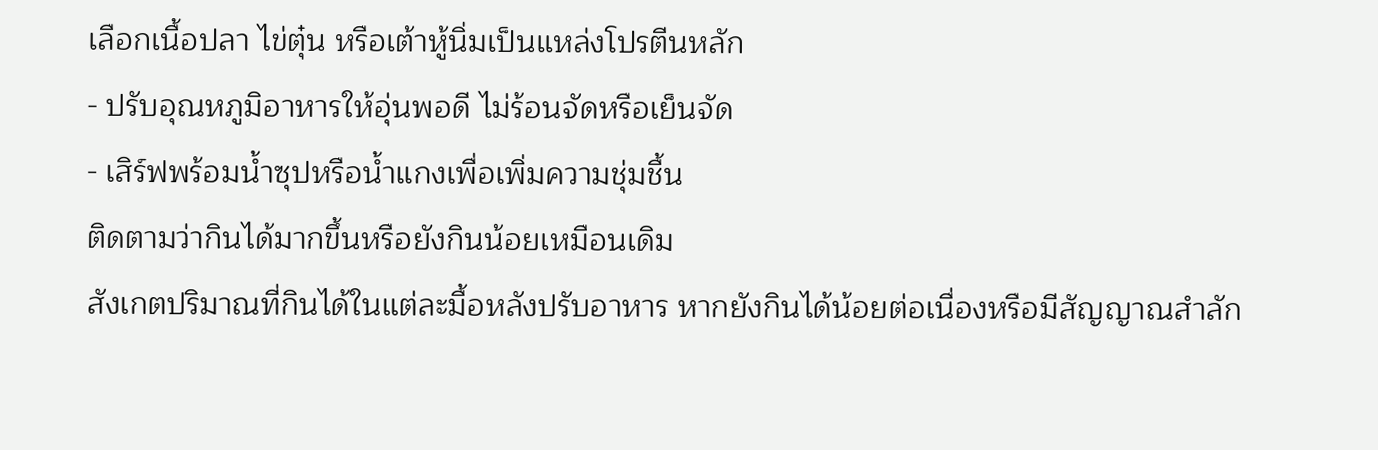เลือกเนื้อปลา ไข่ตุ๋น หรือเต้าหู้นิ่มเป็นแหล่งโปรตีนหลัก
- ปรับอุณหภูมิอาหารให้อุ่นพอดี ไม่ร้อนจัดหรือเย็นจัด
- เสิร์ฟพร้อมน้ำซุปหรือน้ำแกงเพื่อเพิ่มความชุ่มชื้น
ติดตามว่ากินได้มากขึ้นหรือยังกินน้อยเหมือนเดิม
สังเกตปริมาณที่กินได้ในแต่ละมื้อหลังปรับอาหาร หากยังกินได้น้อยต่อเนื่องหรือมีสัญญาณสำลัก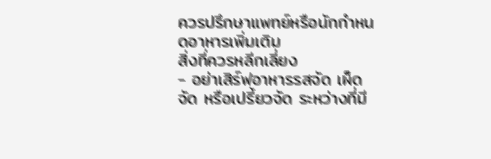ควรปรึกษาแพทย์หรือนักกำหนดอาหารเพิ่มเติม
สิ่งที่ควรหลีกเลี่ยง
- อย่าเสิร์ฟอาหารรสจัด เผ็ดจัด หรือเปรี้ยวจัด ระหว่างที่มี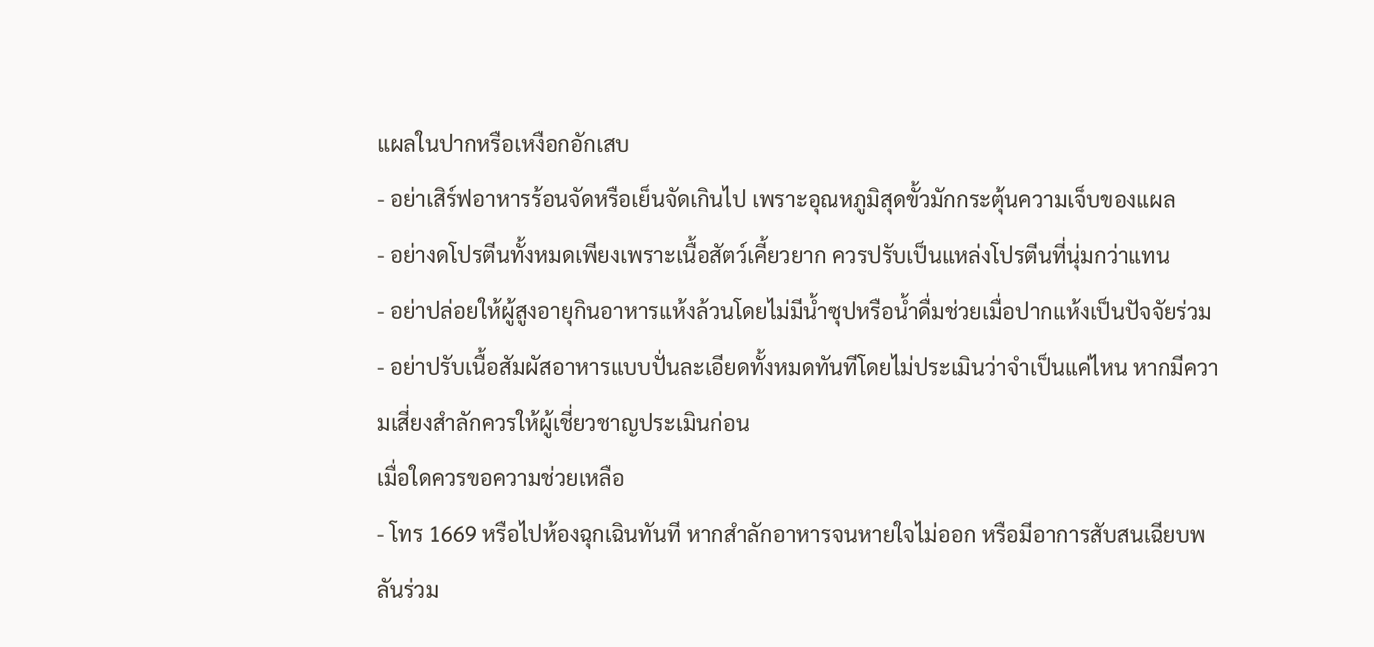แผลในปากหรือเหงือกอักเสบ
- อย่าเสิร์ฟอาหารร้อนจัดหรือเย็นจัดเกินไป เพราะอุณหภูมิสุดขั้วมักกระตุ้นความเจ็บของแผล
- อย่างดโปรตีนทั้งหมดเพียงเพราะเนื้อสัตว์เคี้ยวยาก ควรปรับเป็นแหล่งโปรตีนที่นุ่มกว่าแทน
- อย่าปล่อยให้ผู้สูงอายุกินอาหารแห้งล้วนโดยไม่มีน้ำซุปหรือน้ำดื่มช่วยเมื่อปากแห้งเป็นปัจจัยร่วม
- อย่าปรับเนื้อสัมผัสอาหารแบบปั่นละเอียดทั้งหมดทันทีโดยไม่ประเมินว่าจำเป็นแค่ไหน หากมีความเสี่ยงสำลักควรให้ผู้เชี่ยวชาญประเมินก่อน
เมื่อใดควรขอความช่วยเหลือ
- โทร 1669 หรือไปห้องฉุกเฉินทันที หากสำลักอาหารจนหายใจไม่ออก หรือมีอาการสับสนเฉียบพลันร่วม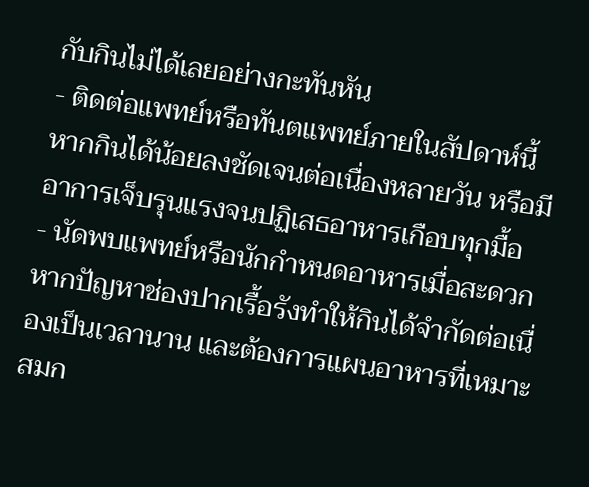กับกินไม่ได้เลยอย่างกะทันหัน
- ติดต่อแพทย์หรือทันตแพทย์ภายในสัปดาห์นี้ หากกินได้น้อยลงชัดเจนต่อเนื่องหลายวัน หรือมีอาการเจ็บรุนแรงจนปฏิเสธอาหารเกือบทุกมื้อ
- นัดพบแพทย์หรือนักกำหนดอาหารเมื่อสะดวก หากปัญหาช่องปากเรื้อรังทำให้กินได้จำกัดต่อเนื่องเป็นเวลานาน และต้องการแผนอาหารที่เหมาะสมก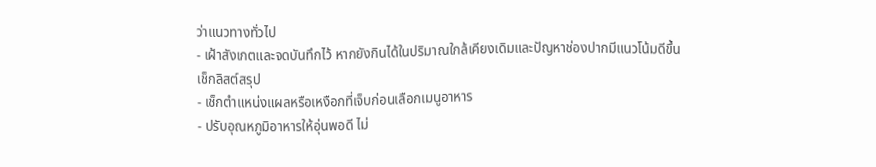ว่าแนวทางทั่วไป
- เฝ้าสังเกตและจดบันทึกไว้ หากยังกินได้ในปริมาณใกล้เคียงเดิมและปัญหาช่องปากมีแนวโน้มดีขึ้น
เช็กลิสต์สรุป
- เช็กตำแหน่งแผลหรือเหงือกที่เจ็บก่อนเลือกเมนูอาหาร
- ปรับอุณหภูมิอาหารให้อุ่นพอดี ไม่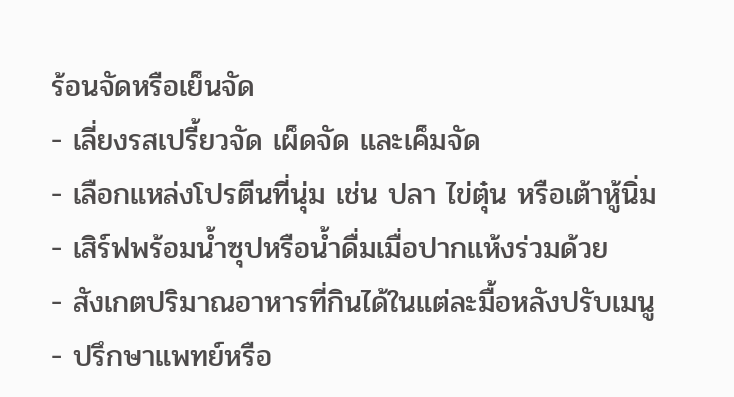ร้อนจัดหรือเย็นจัด
- เลี่ยงรสเปรี้ยวจัด เผ็ดจัด และเค็มจัด
- เลือกแหล่งโปรตีนที่นุ่ม เช่น ปลา ไข่ตุ๋น หรือเต้าหู้นิ่ม
- เสิร์ฟพร้อมน้ำซุปหรือน้ำดื่มเมื่อปากแห้งร่วมด้วย
- สังเกตปริมาณอาหารที่กินได้ในแต่ละมื้อหลังปรับเมนู
- ปรึกษาแพทย์หรือ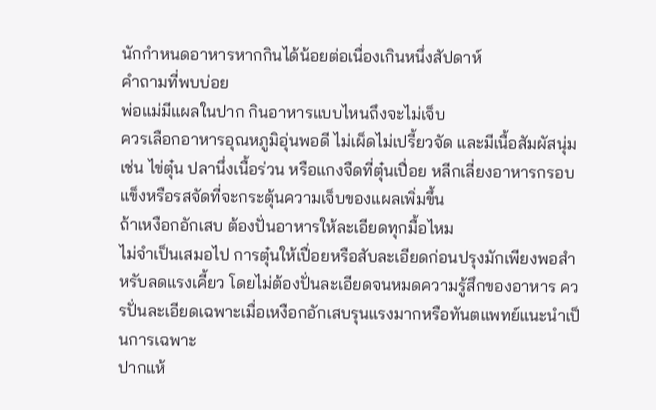นักกำหนดอาหารหากกินได้น้อยต่อเนื่องเกินหนึ่งสัปดาห์
คำถามที่พบบ่อย
พ่อแม่มีแผลในปาก กินอาหารแบบไหนถึงจะไม่เจ็บ
ควรเลือกอาหารอุณหภูมิอุ่นพอดี ไม่เผ็ดไม่เปรี้ยวจัด และมีเนื้อสัมผัสนุ่ม เช่น ไข่ตุ๋น ปลานึ่งเนื้อร่วน หรือแกงจืดที่ตุ๋นเปื่อย หลีกเลี่ยงอาหารกรอบแข็งหรือรสจัดที่จะกระตุ้นความเจ็บของแผลเพิ่มขึ้น
ถ้าเหงือกอักเสบ ต้องปั่นอาหารให้ละเอียดทุกมื้อไหม
ไม่จำเป็นเสมอไป การตุ๋นให้เปื่อยหรือสับละเอียดก่อนปรุงมักเพียงพอสำหรับลดแรงเคี้ยว โดยไม่ต้องปั่นละเอียดจนหมดความรู้สึกของอาหาร ควรปั่นละเอียดเฉพาะเมื่อเหงือกอักเสบรุนแรงมากหรือทันตแพทย์แนะนำเป็นการเฉพาะ
ปากแห้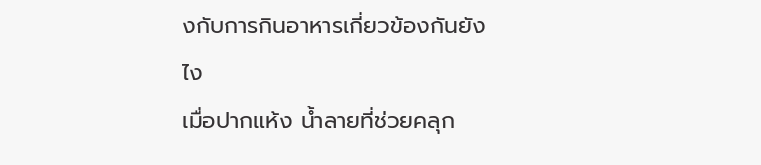งกับการกินอาหารเกี่ยวข้องกันยังไง
เมื่อปากแห้ง น้ำลายที่ช่วยคลุก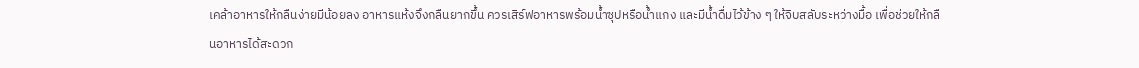เคล้าอาหารให้กลืนง่ายมีน้อยลง อาหารแห้งจึงกลืนยากขึ้น ควรเสิร์ฟอาหารพร้อมน้ำซุปหรือน้ำแกง และมีน้ำดื่มไว้ข้าง ๆ ให้จิบสลับระหว่างมื้อ เพื่อช่วยให้กลืนอาหารได้สะดวก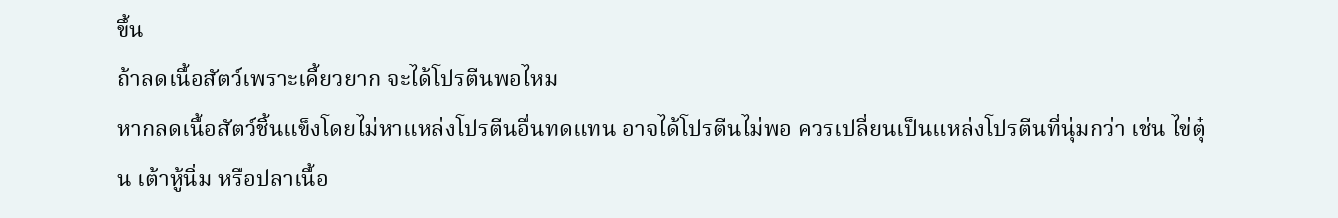ขึ้น
ถ้าลดเนื้อสัตว์เพราะเคี้ยวยาก จะได้โปรตีนพอไหม
หากลดเนื้อสัตว์ชิ้นแข็งโดยไม่หาแหล่งโปรตีนอื่นทดแทน อาจได้โปรตีนไม่พอ ควรเปลี่ยนเป็นแหล่งโปรตีนที่นุ่มกว่า เช่น ไข่ตุ๋น เต้าหู้นิ่ม หรือปลาเนื้อ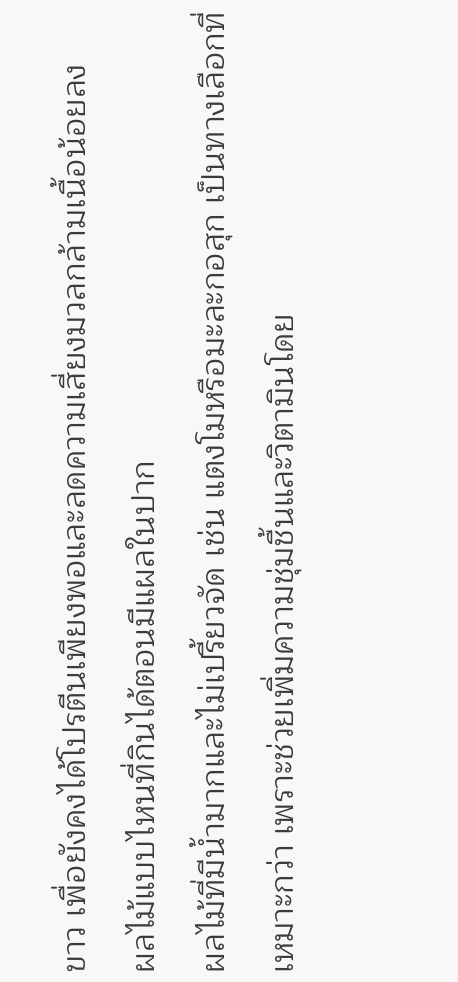ขาว เพื่อยังคงได้โปรตีนเพียงพอและลดความเสี่ยงมวลกล้ามเนื้อน้อยลง
ผลไม้แบบไหนที่กินได้ตอนมีแผลในปาก
ผลไม้ที่มีน้ำมากและไม่เปรี้ยวจัด เช่น แตงโมหรือมะละกอสุก เป็นทางเลือกที่เหมาะกว่า เพราะช่วยเพิ่มความชุ่มชื้นและวิตามินโดย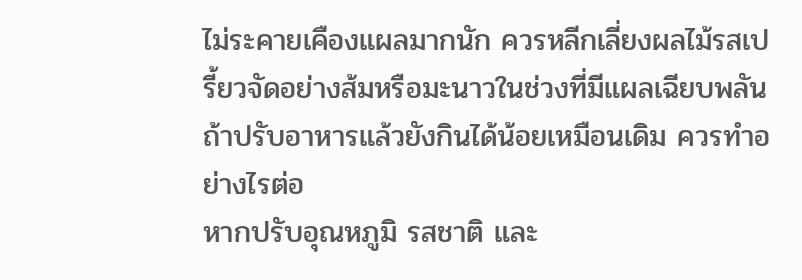ไม่ระคายเคืองแผลมากนัก ควรหลีกเลี่ยงผลไม้รสเปรี้ยวจัดอย่างส้มหรือมะนาวในช่วงที่มีแผลเฉียบพลัน
ถ้าปรับอาหารแล้วยังกินได้น้อยเหมือนเดิม ควรทำอย่างไรต่อ
หากปรับอุณหภูมิ รสชาติ และ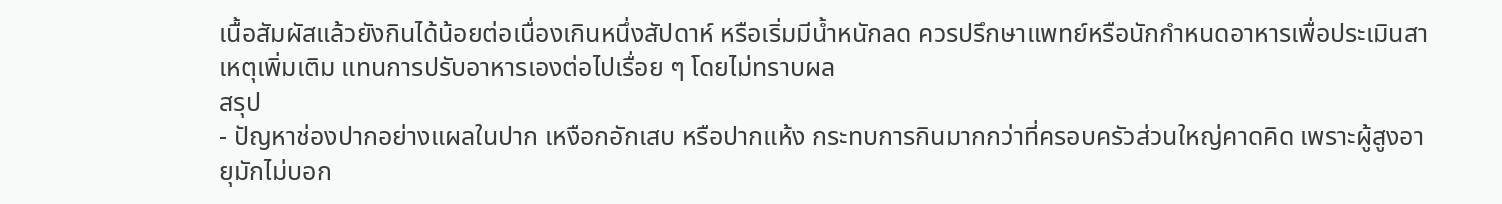เนื้อสัมผัสแล้วยังกินได้น้อยต่อเนื่องเกินหนึ่งสัปดาห์ หรือเริ่มมีน้ำหนักลด ควรปรึกษาแพทย์หรือนักกำหนดอาหารเพื่อประเมินสาเหตุเพิ่มเติม แทนการปรับอาหารเองต่อไปเรื่อย ๆ โดยไม่ทราบผล
สรุป
- ปัญหาช่องปากอย่างแผลในปาก เหงือกอักเสบ หรือปากแห้ง กระทบการกินมากกว่าที่ครอบครัวส่วนใหญ่คาดคิด เพราะผู้สูงอายุมักไม่บอก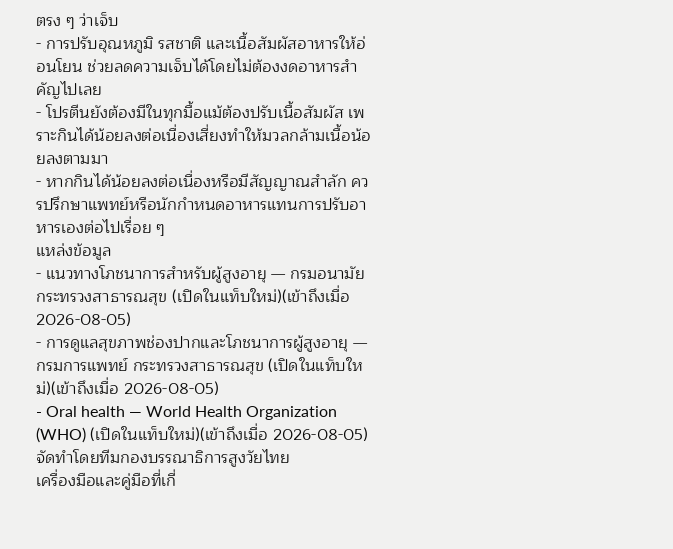ตรง ๆ ว่าเจ็บ
- การปรับอุณหภูมิ รสชาติ และเนื้อสัมผัสอาหารให้อ่อนโยน ช่วยลดความเจ็บได้โดยไม่ต้องงดอาหารสำคัญไปเลย
- โปรตีนยังต้องมีในทุกมื้อแม้ต้องปรับเนื้อสัมผัส เพราะกินได้น้อยลงต่อเนื่องเสี่ยงทำให้มวลกล้ามเนื้อน้อยลงตามมา
- หากกินได้น้อยลงต่อเนื่องหรือมีสัญญาณสำลัก ควรปรึกษาแพทย์หรือนักกำหนดอาหารแทนการปรับอาหารเองต่อไปเรื่อย ๆ
แหล่งข้อมูล
- แนวทางโภชนาการสำหรับผู้สูงอายุ — กรมอนามัย กระทรวงสาธารณสุข (เปิดในแท็บใหม่)(เข้าถึงเมื่อ 2026-08-05)
- การดูแลสุขภาพช่องปากและโภชนาการผู้สูงอายุ — กรมการแพทย์ กระทรวงสาธารณสุข (เปิดในแท็บใหม่)(เข้าถึงเมื่อ 2026-08-05)
- Oral health — World Health Organization (WHO) (เปิดในแท็บใหม่)(เข้าถึงเมื่อ 2026-08-05)
จัดทำโดยทีมกองบรรณาธิการสูงวัยไทย
เครื่องมือและคู่มือที่เกี่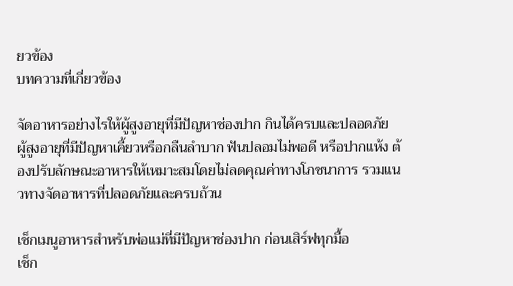ยวข้อง
บทความที่เกี่ยวข้อง

จัดอาหารอย่างไรให้ผู้สูงอายุที่มีปัญหาช่องปาก กินได้ครบและปลอดภัย
ผู้สูงอายุที่มีปัญหาเคี้ยวหรือกลืนลำบาก ฟันปลอมไม่พอดี หรือปากแห้ง ต้องปรับลักษณะอาหารให้เหมาะสมโดยไม่ลดคุณค่าทางโภชนาการ รวมแนวทางจัดอาหารที่ปลอดภัยและครบถ้วน

เช็กเมนูอาหารสำหรับพ่อแม่ที่มีปัญหาช่องปาก ก่อนเสิร์ฟทุกมื้อ
เช็ก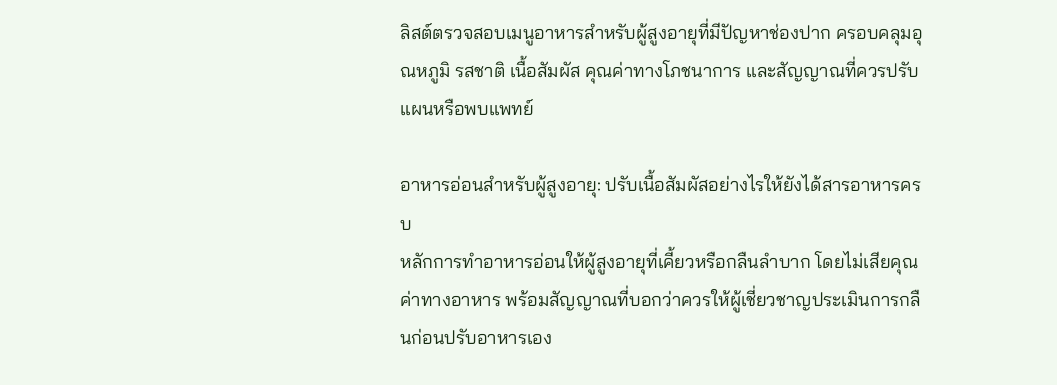ลิสต์ตรวจสอบเมนูอาหารสำหรับผู้สูงอายุที่มีปัญหาช่องปาก ครอบคลุมอุณหภูมิ รสชาติ เนื้อสัมผัส คุณค่าทางโภชนาการ และสัญญาณที่ควรปรับแผนหรือพบแพทย์

อาหารอ่อนสำหรับผู้สูงอายุ: ปรับเนื้อสัมผัสอย่างไรให้ยังได้สารอาหารครบ
หลักการทำอาหารอ่อนให้ผู้สูงอายุที่เคี้ยวหรือกลืนลำบาก โดยไม่เสียคุณค่าทางอาหาร พร้อมสัญญาณที่บอกว่าควรให้ผู้เชี่ยวชาญประเมินการกลืนก่อนปรับอาหารเอง